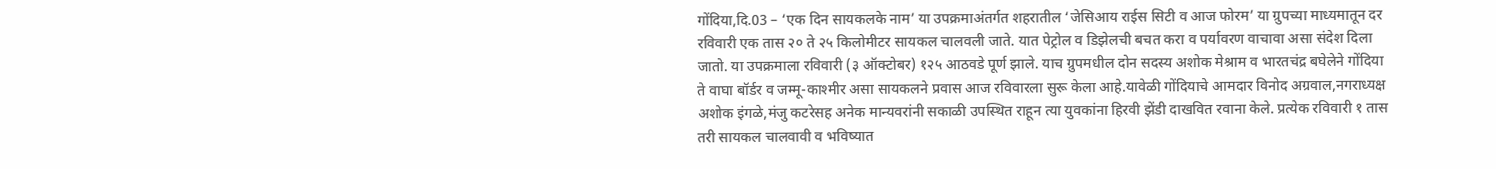गोंदिया,दि.03 – ‘एक दिन सायकलके नाम’ या उपक्रमाअंतर्गत शहरातील ‘जेसिआय राईस सिटी व आज फोरम’ या ग्रुपच्या माध्यमातून दर रविवारी एक तास २० ते २५ किलोमीटर सायकल चालवली जाते. यात पेट्रोल व डिझेलची बचत करा व पर्यावरण वाचावा असा संदेश दिला जातो. या उपक्रमाला रविवारी (३ ऑक्टोबर) १२५ आठवडे पूर्ण झाले. याच ग्रुपमधील दोन सदस्य अशोक मेश्राम व भारतचंद्र बघेलेने गोंदिया ते वाघा बॉर्डर व जम्मू-काश्मीर असा सायकलने प्रवास आज रविवारला सुरू केला आहे.यावेळी गोंदियाचे आमदार विनोद अग्रवाल,नगराध्यक्ष अशोक इंगळे,मंजु कटरेसह अनेक मान्यवरांनी सकाळी उपस्थित राहून त्या युवकांना हिरवी झेंडी दाखवित रवाना केले. प्रत्येक रविवारी १ तास तरी सायकल चालवावी व भविष्यात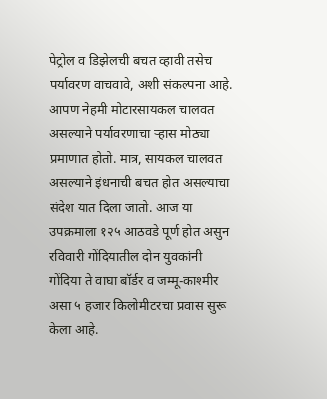पेट्रोल व डिझेलची बचत व्हावी तसेच पर्यावरण वाचवावे, अशी संकल्पना आहे. आपण नेहमी मोटारसायकल चालवत असल्याने पर्यावरणाचा ऱ्हास मोठ्या प्रमाणात होतो. मात्र, सायकल चालवत असल्याने इंधनाची बचत होत असल्याचा संदेश यात दिला जातो. आज या उपक्रमाला १२५ आठवडे पूर्ण होत असुन रविवारी गोंदियातील दोन युवकांनी गोंदिया ते वाघा बॉर्डर व जम्मू-काश्मीर असा ५ हजार किलोमीटरचा प्रवास सुरू केला आहे.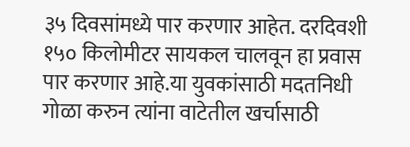३५ दिवसांमध्ये पार करणार आहेत. दरदिवशी १५० किलोमीटर सायकल चालवून हा प्रवास पार करणार आहे.या युवकांसाठी मदतनिधी गोळा करुन त्यांना वाटेतील खर्चासाठी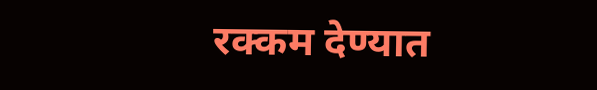रक्कम देण्यात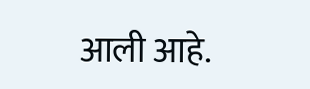आली आहे.